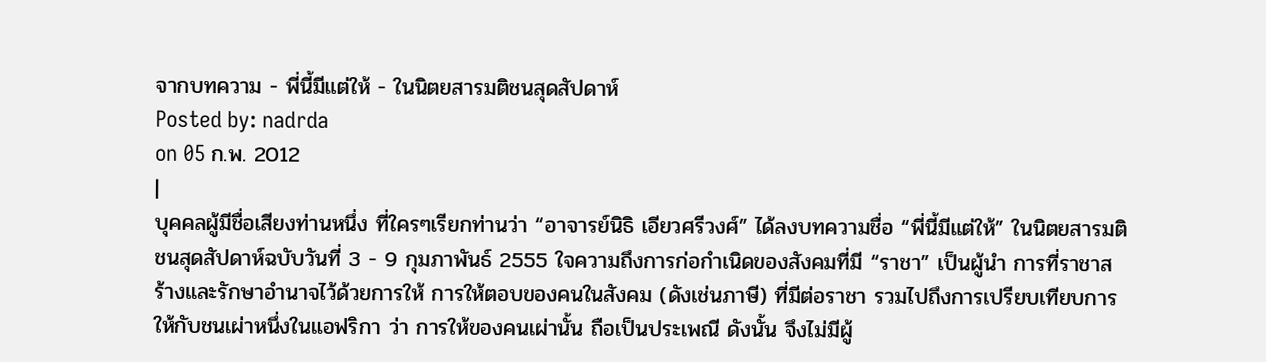จากบทความ - พี่นี้มีแต่ให้ - ในนิตยสารมติชนสุดสัปดาห์
Posted by: nadrda
on 05 ก.พ. 2012
|
บุคคลผู้มีชื่อเสียงท่านหนึ่ง ที่ใครๆเรียกท่านว่า “อาจารย์นิธิ เอียวศรีวงศ์” ได้ลงบทความชื่อ “พี่นี้มีแต่ให้” ในนิตยสารมติชนสุดสัปดาห์ฉบับวันที่ 3 - 9 กุมภาพันธ์ 2555 ใจความถึงการก่อกำเนิดของสังคมที่มี “ราชา” เป็นผู้นำ การที่ราชาสร้างและรักษาอำนาจไว้ด้วยการให้ การให้ตอบของคนในสังคม (ดังเช่นภาษี) ที่มีต่อราชา รวมไปถึงการเปรียบเทียบการให้กับชนเผ่าหนึ่งในแอฟริกา ว่า การให้ของคนเผ่านั้น ถือเป็นประเพณี ดังนั้น จึงไม่มีผู้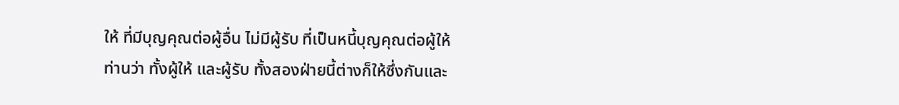ให้ ที่มีบุญคุณต่อผู้อื่น ไม่มีผู้รับ ที่เป็นหนี้บุญคุณต่อผู้ให้
ท่านว่า ทั้งผู้ให้ และผู้รับ ทั้งสองฝ่ายนี้ต่างก็ให้ซึ่งกันและ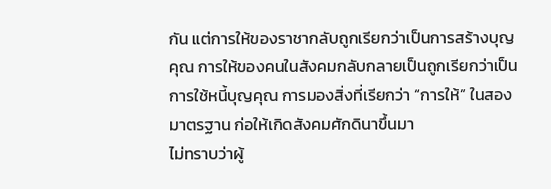กัน แต่การให้ของราชากลับถูกเรียกว่าเป็นการสร้างบุญคุณ การให้ของคนในสังคมกลับกลายเป็นถูกเรียกว่าเป็นการใช้หนี้บุญคุณ การมองสิ่งที่เรียกว่า “การให้” ในสองมาตรฐาน ก่อให้เกิดสังคมศักดินาขึ้นมา
ไม่ทราบว่าผู้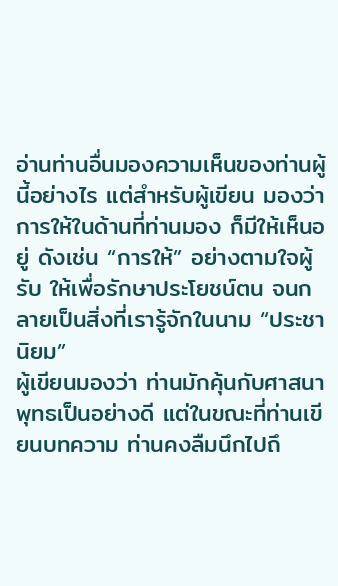อ่านท่านอื่นมองความเห็นของท่านผู้นี้อย่างไร แต่สำหรับผู้เขียน มองว่า การให้ในด้านที่ท่านมอง ก็มีให้เห็นอยู่ ดังเช่น “การให้” อย่างตามใจผู้รับ ให้เพื่อรักษาประโยชน์ตน จนกลายเป็นสิ่งที่เรารู้จักในนาม “ประชานิยม”
ผู้เขียนมองว่า ท่านมักคุ้นกับศาสนาพุทธเป็นอย่างดี แต่ในขณะที่ท่านเขียนบทความ ท่านคงลืมนึกไปถึ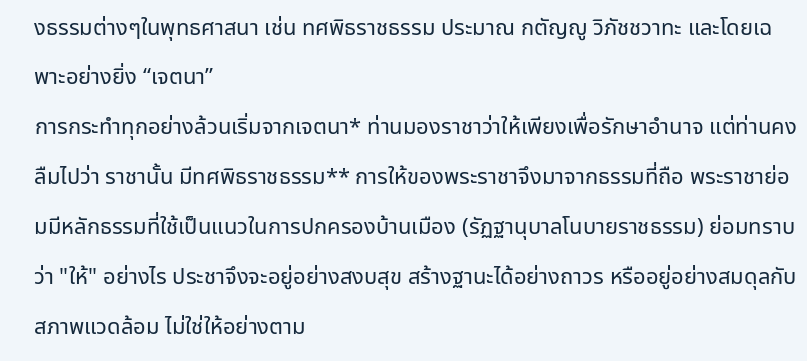งธรรมต่างๆในพุทธศาสนา เช่น ทศพิธราชธรรม ประมาณ กตัญญู วิภัชชวาทะ และโดยเฉพาะอย่างยิ่ง “เจตนา”
การกระทำทุกอย่างล้วนเริ่มจากเจตนา* ท่านมองราชาว่าให้เพียงเพื่อรักษาอำนาจ แต่ท่านคงลืมไปว่า ราชานั้น มีทศพิธราชธรรม** การให้ของพระราชาจึงมาจากธรรมที่ถือ พระราชาย่อมมีหลักธรรมที่ใช้เป็นแนวในการปกครองบ้านเมือง (รัฏฐานุบาลโนบายราชธรรม) ย่อมทราบว่า "ให้" อย่างไร ประชาจึงจะอยู่อย่างสงบสุข สร้างฐานะได้อย่างถาวร หรืออยู่อย่างสมดุลกับสภาพแวดล้อม ไม่ใช่ให้อย่างตาม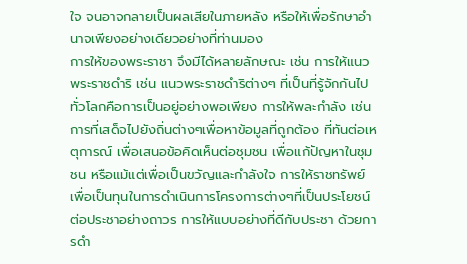ใจ จนอาจกลายเป็นผลเสียในภายหลัง หรือให้เพื่อรักษาอำนาจเพียงอย่างเดียวอย่างที่ท่านมอง
การให้ของพระราชา จึงมีได้หลายลักษณะ เช่น การให้แนวพระราชดำริ เช่น แนวพระราชดำริต่างๆ ที่เป็นที่รู้จักกันไปทั่วโลกคือการเป็นอยู่อย่างพอเพียง การให้พละกำลัง เช่น การที่เสด็จไปยังถิ่นต่างๆเพื่อหาข้อมูลที่ถูกต้อง ที่ทันต่อเหตุการณ์ เพื่อเสนอข้อคิดเห็นต่อชุมชน เพื่อแก้ปัญหาในชุมชน หรือแม้แต่เพื่อเป็นขวัญและกำลังใจ การให้ราชทรัพย์ เพื่อเป็นทุนในการดำเนินการโครงการต่างๆที่เป็นประโยชน์ต่อประชาอย่างถาวร การให้แบบอย่างที่ดีกับประชา ด้วยการดำ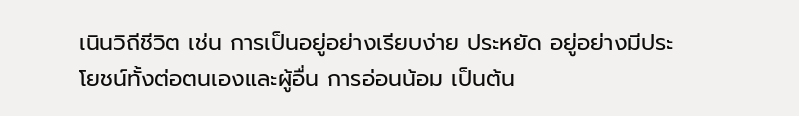เนินวิถีชีวิต เช่น การเป็นอยู่อย่างเรียบง่าย ประหยัด อยู่อย่างมีประโยชน์ทั้งต่อตนเองและผู้อื่น การอ่อนน้อม เป็นต้น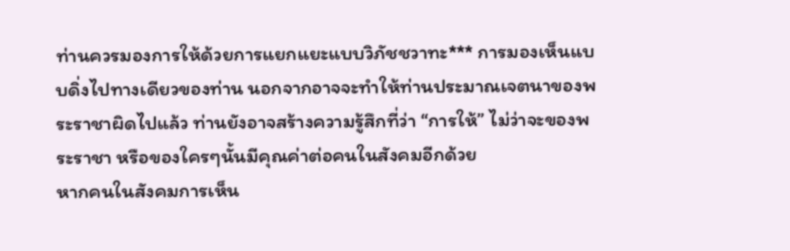ท่านควรมองการให้ด้วยการแยกแยะแบบวิภัชชวาทะ*** การมองเห็นแบบดิ่งไปทางเดียวของท่าน นอกจากอาจจะทำให้ท่านประมาณเจตนาของพระราชาผิดไปแล้ว ท่านยังอาจสร้างความรู้สึกที่ว่า “การให้” ไม่ว่าจะของพระราชา หรือของใครๆนั้นมีคุณค่าต่อคนในสังคมอีกด้วย
หากคนในสังคมการเห็น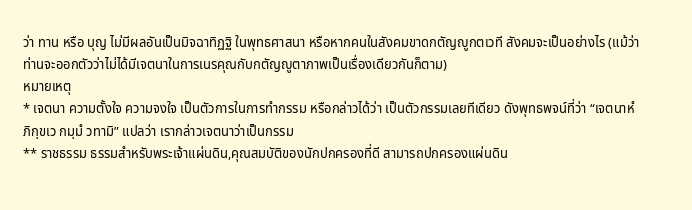ว่า ทาน หรือ บุญ ไม่มีผลอันเป็นมิจฉาทิฏฐิ ในพุทธศาสนา หรือหากคนในสังคมขาดกตัญญูกตเวที สังคมจะเป็นอย่างไร (แม้ว่าท่านจะออกตัวว่าไม่ได้มีเจตนาในการเนรคุณกับกตัญญูตาภาพเป็นเรื่องเดียวกันก็ตาม)
หมายเหตุ
* เจตนา ความตั้งใจ ความจงใจ เป็นตัวการในการทำกรรม หรือกล่าวได้ว่า เป็นตัวกรรมเลยทีเดียว ดังพุทธพจน์ที่ว่า “เจตนาหํ ภิกฺขเว กมฺมํ วทามิ” แปลว่า เรากล่าวเจตนาว่าเป็นกรรม
** ราชธรรม ธรรมสำหรับพระเจ้าแผ่นดิน,คุณสมบัติของนักปกครองที่ดี สามารถปกครองแผ่นดิน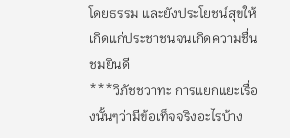โดยธรรม และยังประโยชน์สุขให้เกิดแก่ประชาชนจนเกิดความชื่นชมยินดี
***วิภัชชวาทะ การแยกแยะเรื่องนั้นๆว่ามีข้อเท็จจริงอะไรบ้าง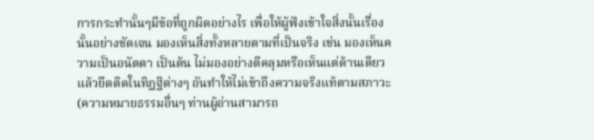การกระทำนั้นๆมีข้อที่ถูกผิดอย่างไร เพื่อให้ผู้ฟังเข้าใจสิ่งนั้นเรื่องนั้นอย่างชัดเจน มองเห็นสิ่งทั้งหลายตามที่เป็นจริง เช่น มองเห็นความเป็นอนัตตา เป็นต้น ไม่มองอย่างตีคลุมหรือเห็นแต่ด้านเดียว แล้วยึดติดในทิฏฐิต่างๆ อันทำให้ไม่เข้าถึงความจริงแท้ตามสภาวะ
(ความหมายธรรมอื่นๆ ท่านผู้อ่านสามารถ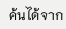ค้นได้จาก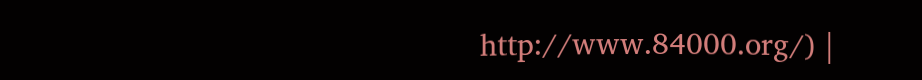http://www.84000.org/) |